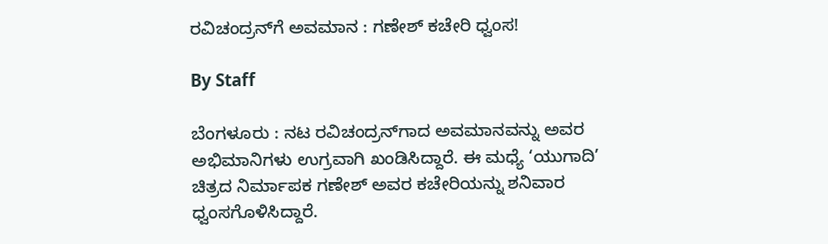ರವಿಚಂದ್ರನ್‌ಗೆ ಅವಮಾನ : ಗಣೇಶ್‌ ಕಚೇರಿ ಧ್ವಂಸ!

By Staff

ಬೆಂಗಳೂರು : ನಟ ರವಿಚಂದ್ರನ್‌ಗಾದ ಅವಮಾನವನ್ನು ಅವರ ಅಭಿಮಾನಿಗಳು ಉಗ್ರವಾಗಿ ಖಂಡಿಸಿದ್ದಾರೆ. ಈ ಮಧ್ಯೆ ‘ಯುಗಾದಿ’ ಚಿತ್ರದ ನಿರ್ಮಾಪಕ ಗಣೇಶ್‌ ಅವರ ಕಚೇರಿಯನ್ನು ಶನಿವಾರ ಧ್ವಂಸಗೊಳಿಸಿದ್ದಾರೆ.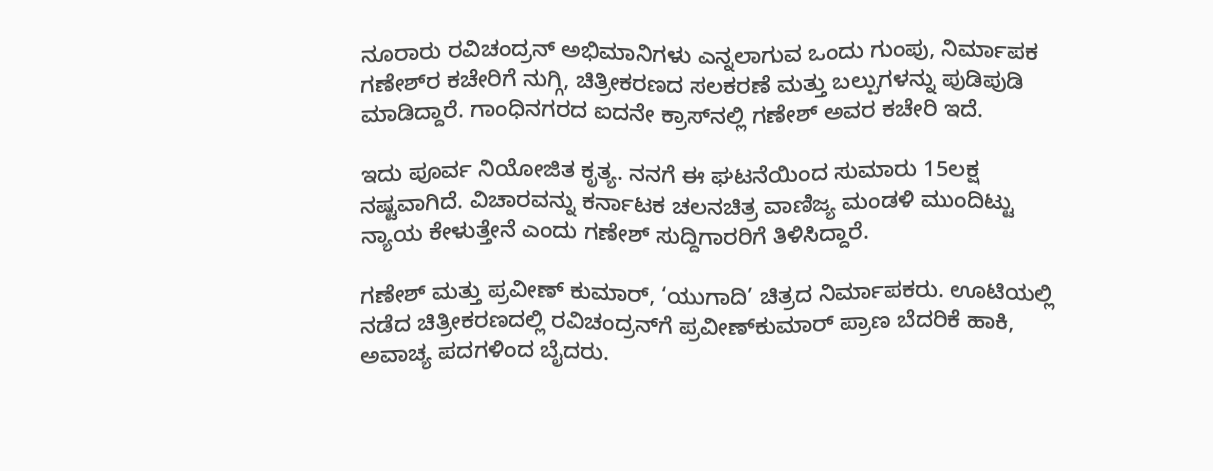ನೂರಾರು ರವಿಚಂದ್ರನ್‌ ಅಭಿಮಾನಿಗಳು ಎನ್ನಲಾಗುವ ಒಂದು ಗುಂಪು, ನಿರ್ಮಾಪಕ ಗಣೇಶ್‌ರ ಕಚೇರಿಗೆ ನುಗ್ಗಿ, ಚಿತ್ರೀಕರಣದ ಸಲಕರಣೆ ಮತ್ತು ಬಲ್ಪುಗಳನ್ನು ಪುಡಿಪುಡಿ ಮಾಡಿದ್ದಾರೆ. ಗಾಂಧಿನಗರದ ಐದನೇ ಕ್ರಾಸ್‌ನಲ್ಲಿ ಗಣೇಶ್‌ ಅವರ ಕಚೇರಿ ಇದೆ.

ಇದು ಪೂರ್ವ ನಿಯೋಜಿತ ಕೃತ್ಯ. ನನಗೆ ಈ ಘಟನೆಯಿಂದ ಸುಮಾರು 15ಲಕ್ಷ ನಷ್ಟವಾಗಿದೆ. ವಿಚಾರವನ್ನು ಕರ್ನಾಟಕ ಚಲನಚಿತ್ರ ವಾಣಿಜ್ಯ ಮಂಡಳಿ ಮುಂದಿಟ್ಟು ನ್ಯಾಯ ಕೇಳುತ್ತೇನೆ ಎಂದು ಗಣೇಶ್‌ ಸುದ್ದಿಗಾರರಿಗೆ ತಿಳಿಸಿದ್ದಾರೆ.

ಗಣೇಶ್‌ ಮತ್ತು ಪ್ರವೀಣ್‌ ಕುಮಾರ್‌, ‘ಯುಗಾದಿ’ ಚಿತ್ರದ ನಿರ್ಮಾಪಕರು. ಊಟಿಯಲ್ಲಿ ನಡೆದ ಚಿತ್ರೀಕರಣದಲ್ಲಿ ರವಿಚಂದ್ರನ್‌ಗೆ ಪ್ರವೀಣ್‌ಕುಮಾರ್‌ ಪ್ರಾಣ ಬೆದರಿಕೆ ಹಾಕಿ, ಅವಾಚ್ಯ ಪದಗಳಿಂದ ಬೈದರು.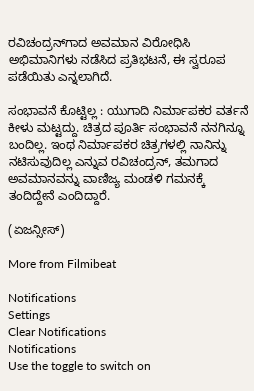ರವಿಚಂದ್ರನ್‌ಗಾದ ಅವಮಾನ ವಿರೋಧಿಸಿ ಅಭಿಮಾನಿಗಳು ನಡೆಸಿದ ಪ್ರತಿಭಟನೆ, ಈ ಸ್ವರೂಪ ಪಡೆಯಿತು ಎನ್ನಲಾಗಿದೆ.

ಸಂಭಾವನೆ ಕೊಟ್ಟಿಲ್ಲ : ಯುಗಾದಿ ನಿರ್ಮಾಪಕರ ವರ್ತನೆ ಕೀಳು ಮಟ್ಟದ್ದು. ಚಿತ್ರದ ಪೂರ್ತಿ ಸಂಭಾವನೆ ನನಗಿನ್ನೂ ಬಂದಿಲ್ಲ. ಇಂಥ ನಿರ್ಮಾಪಕರ ಚಿತ್ರಗಳಲ್ಲಿ ನಾನಿನ್ನು ನಟಿಸುವುದಿಲ್ಲ ಎನ್ನುವ ರವಿಚಂದ್ರನ್‌, ತಮಗಾದ ಅವಮಾನವನ್ನು ವಾಣಿಜ್ಯ ಮಂಡಳಿ ಗಮನಕ್ಕೆ ತಂದಿದ್ದೇನೆ ಎಂದಿದ್ದಾರೆ.

(ಏಜನ್ಸೀಸ್‌)

More from Filmibeat

Notifications
Settings
Clear Notifications
Notifications
Use the toggle to switch on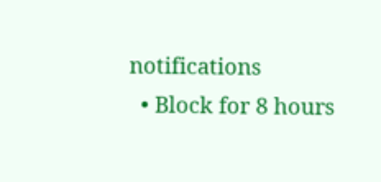notifications
  • Block for 8 hours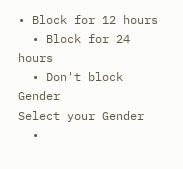• Block for 12 hours
  • Block for 24 hours
  • Don't block
Gender
Select your Gender
  •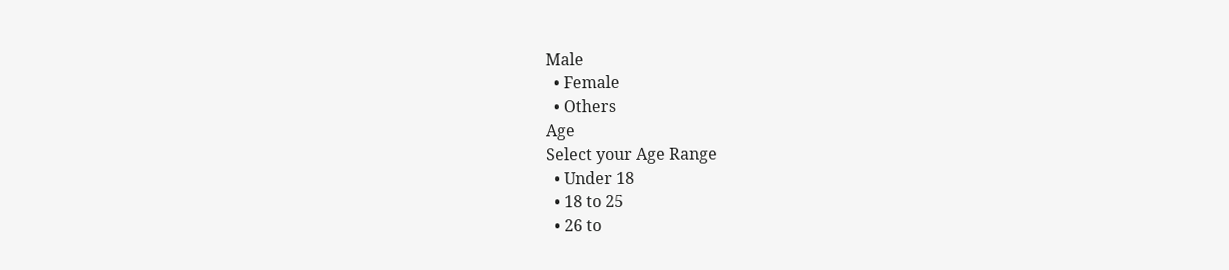Male
  • Female
  • Others
Age
Select your Age Range
  • Under 18
  • 18 to 25
  • 26 to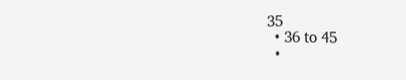35
  • 36 to 45
  •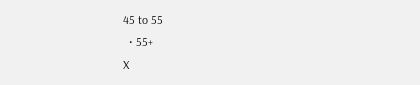45 to 55
  • 55+
X